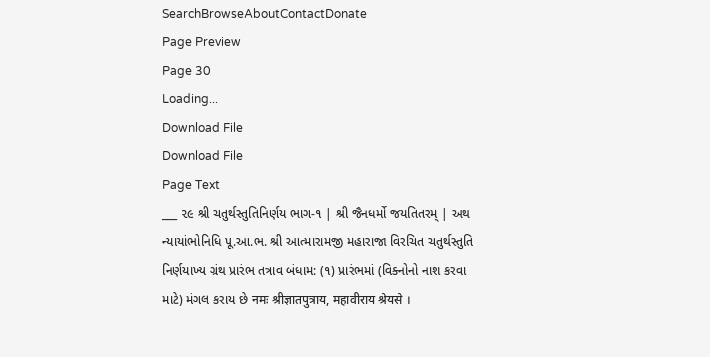SearchBrowseAboutContactDonate
Page Preview
Page 30
Loading...
Download File
Download File
Page Text
___ ૨૯ શ્રી ચતુર્થસ્તુતિનિર્ણય ભાગ-૧ | શ્રી જૈનધર્મો જયતિતરમ્ | અથ ન્યાયાંભોનિધિ પૂ.આ.ભ. શ્રી આત્મારામજી મહારાજા વિરચિત ચતુર્થસ્તુતિ નિર્ણયાખ્ય ગ્રંથ પ્રારંભ તત્રાવ બંધામ: (૧) પ્રારંભમાં (વિક્નોનો નાશ કરવા માટે) મંગલ કરાય છે नमः श्रीज्ञातपुत्राय, महावीराय श्रेयसे ।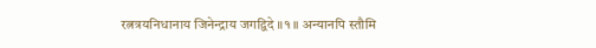रत्नत्रयनिधानाय जिनेन्द्राय जगद्विदे ॥१॥ अन्यानपि स्तौमि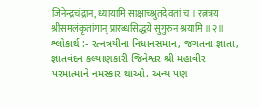जिनेन्द्रचंद्रान, ध्यायामि साक्षाच्श्रुतदेवतां च । रत्नत्रय श्रीसमलंकृतांगान् प्रारब्धसिद्धये सुगुरुन श्रयामि ॥२॥ શ્લોકાર્થ :- રત્નત્રયીના નિધાનસમાન, જગતના જ્ઞાતા, જ્ઞાતવંદન કલ્યાણકારી જિનેશ્વર શ્રી મહાવીર પરમાત્માને નમસ્કાર થાઓ. અન્ય પણ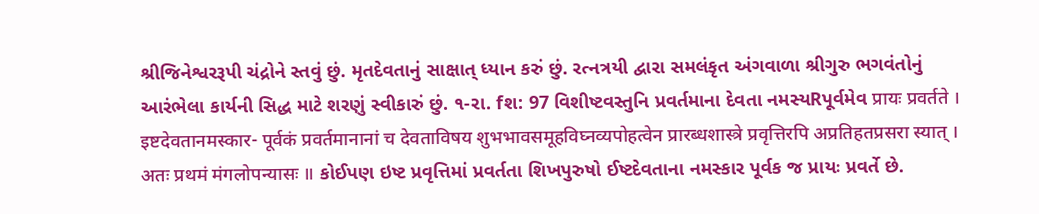શ્રીજિનેશ્વરરૂપી ચંદ્રોને સ્તવું છું. મૃતદેવતાનું સાક્ષાત્ ધ્યાન કરું છું. રત્નત્રયી દ્વારા સમલંકૃત અંગવાળા શ્રીગુરુ ભગવંતોનું આરંભેલા કાર્યની સિદ્ધ માટે શરણું સ્વીકારું છું. ૧-રા. fશ: 97 વિશીષ્ટવસ્તુનિ પ્રવર્તમાના દેવતા નમસ્યRપૂર્વમેવ प्रायः प्रवर्तते । इष्टदेवतानमस्कार- पूर्वकं प्रवर्तमानानां च देवताविषय शुभभावसमूहविघ्नव्यपोहत्वेन प्रारब्धशास्त्रे प्रवृत्तिरपि अप्रतिहतप्रसरा स्यात् । अतः प्रथमं मंगलोपन्यासः ॥ કોઈપણ ઇષ્ટ પ્રવૃત્તિમાં પ્રવર્તતા શિખપુરુષો ઈષ્ટદેવતાના નમસ્કાર પૂર્વક જ પ્રાયઃ પ્રવર્તે છે.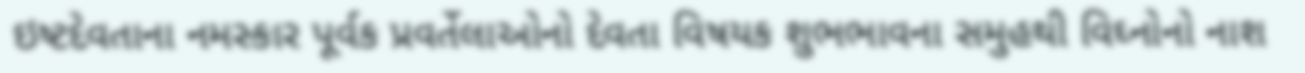ઇષ્ટદેવતાના નમસ્કાર પૂર્વક પ્રવર્તેલાઓનો દેવતા વિષયક શુભભાવના સમુહથી વિઘ્નોનો નાશ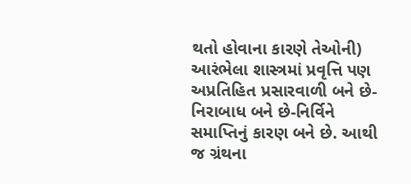થતો હોવાના કારણે તેઓની) આરંભેલા શાસ્ત્રમાં પ્રવૃત્તિ પણ અપ્રતિહિત પ્રસારવાળી બને છે-નિરાબાધ બને છે-નિર્વિને સમાપ્તિનું કારણ બને છે. આથી જ ગ્રંથના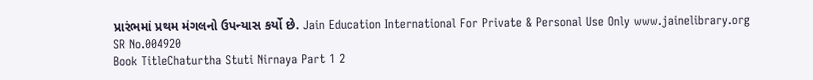પ્રારંભમાં પ્રથમ મંગલનો ઉપન્યાસ કર્યો છે. Jain Education International For Private & Personal Use Only www.jainelibrary.org
SR No.004920
Book TitleChaturtha Stuti Nirnaya Part 1 2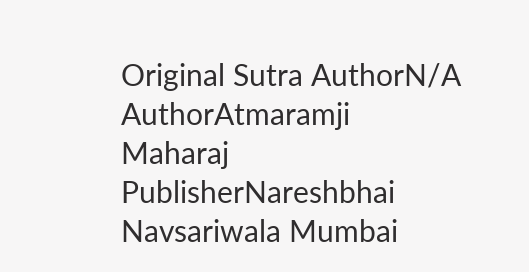Original Sutra AuthorN/A
AuthorAtmaramji Maharaj
PublisherNareshbhai Navsariwala Mumbai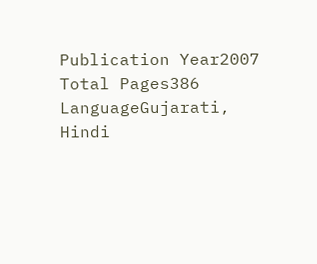Publication Year2007
Total Pages386
LanguageGujarati, Hindi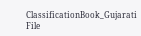ClassificationBook_Gujarati
File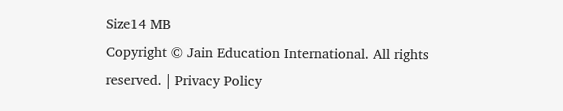Size14 MB
Copyright © Jain Education International. All rights reserved. | Privacy Policy